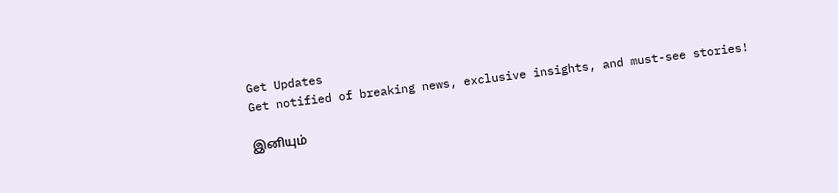Get Updates
Get notified of breaking news, exclusive insights, and must-see stories!

இனியும்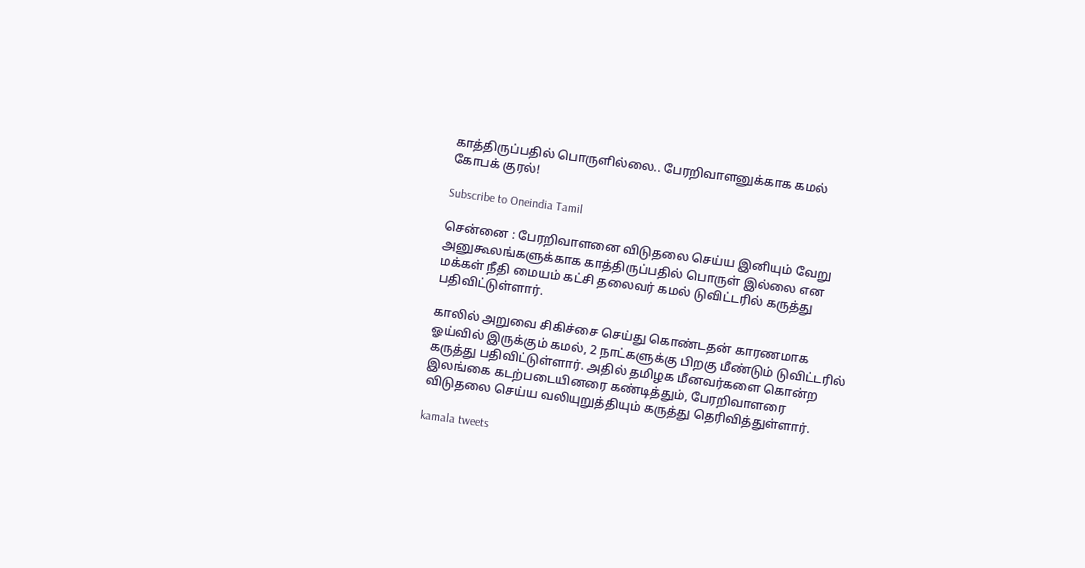காத்திருப்பதில் பொருளில்லை.. பேரறிவாளனுக்காக கமல் கோபக் குரல்!

Subscribe to Oneindia Tamil

சென்னை : பேரறிவாளனை விடுதலை செய்ய இனியும் வேறு அனுகூலங்களுக்காக காத்திருப்பதில் பொருள் இல்லை என மக்கள் நீதி மையம் கட்சி தலைவர் கமல் டுவிட்டரில் கருத்து பதிவிட்டுள்ளார்.

காலில் அறுவை சிகிச்சை செய்து கொண்டதன் காரணமாக ஓய்வில் இருக்கும் கமல், 2 நாட்களுக்கு பிறகு மீண்டும் டுவிட்டரில் கருத்து பதிவிட்டுள்ளார். அதில் தமிழக மீனவர்களை கொன்ற இலங்கை கடற்படையினரை கண்டித்தும், பேரறிவாளரை விடுதலை செய்ய வலியுறுத்தியும் கருத்து தெரிவித்துள்ளார்.

kamala tweets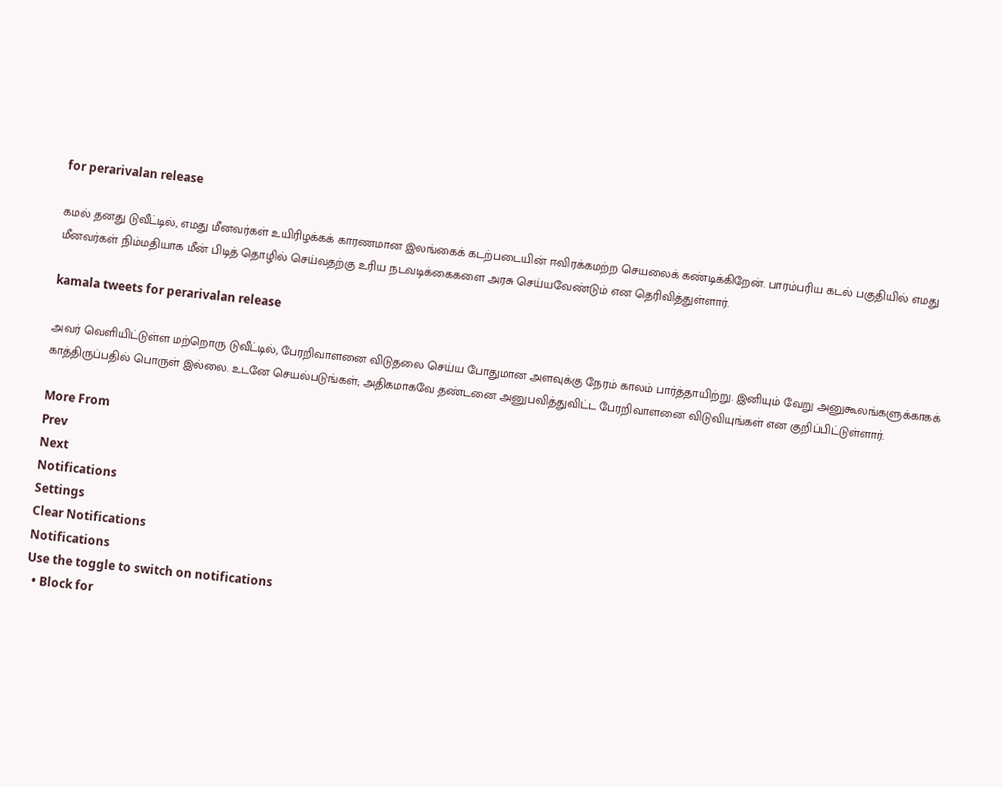for perarivalan release

கமல் தனது டுவீட்டில், எமது மீனவர்கள் உயிரிழக்கக் காரணமான இலங்கைக் கடற்படையின் ஈவிரக்கமற்ற செயலைக் கண்டிக்கிறேன். பாரம்பரிய கடல் பகுதியில் எமது மீனவர்கள் நிம்மதியாக மீன் பிடித் தொழில் செய்வதற்கு உரிய நடவடிக்கைகளை அரசு செய்யவேண்டும் என தெரிவித்துள்ளார்.

kamala tweets for perarivalan release

அவர் வெளியிட்டுள்ள மற்றொரு டுவீட்டில், பேரறிவாளனை விடுதலை செய்ய போதுமான அளவுக்கு நேரம் காலம் பார்த்தாயிற்று. இனியும் வேறு அனுகூலங்களுக்காகக் காத்திருப்பதில் பொருள் இல்லை. உடனே செயல்படுங்கள்; அதிகமாகவே தண்டனை அனுபவித்துவிட்ட பேரறிவாளனை விடுவியுங்கள் என குறிப்பிட்டுள்ளார்.

More From
Prev
Next
Notifications
Settings
Clear Notifications
Notifications
Use the toggle to switch on notifications
  • Block for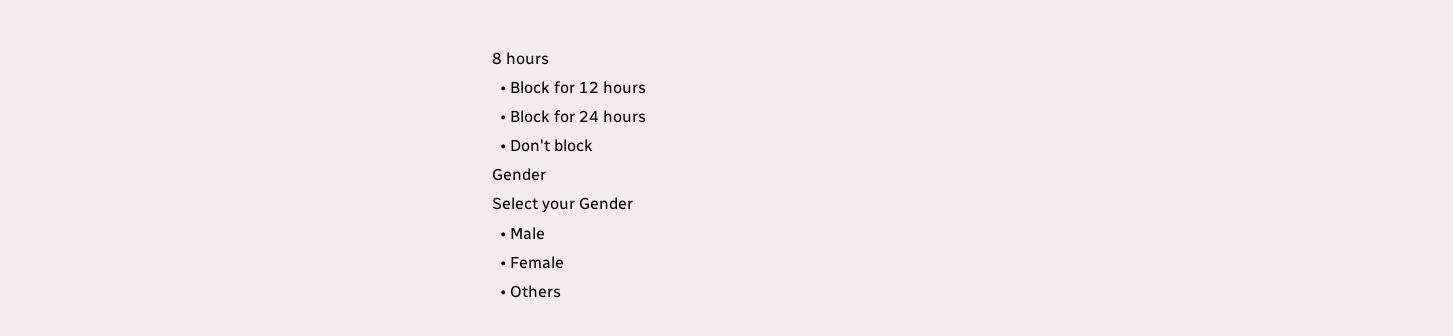8 hours
  • Block for 12 hours
  • Block for 24 hours
  • Don't block
Gender
Select your Gender
  • Male
  • Female
  • Others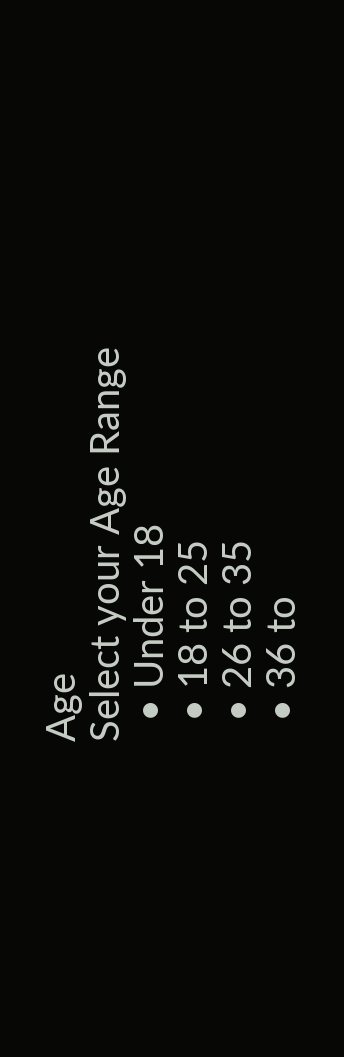Age
Select your Age Range
  • Under 18
  • 18 to 25
  • 26 to 35
  • 36 to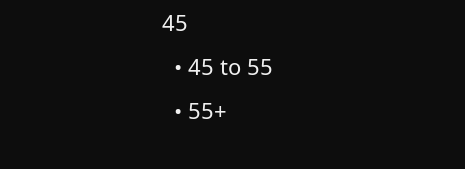45
  • 45 to 55
  • 55+